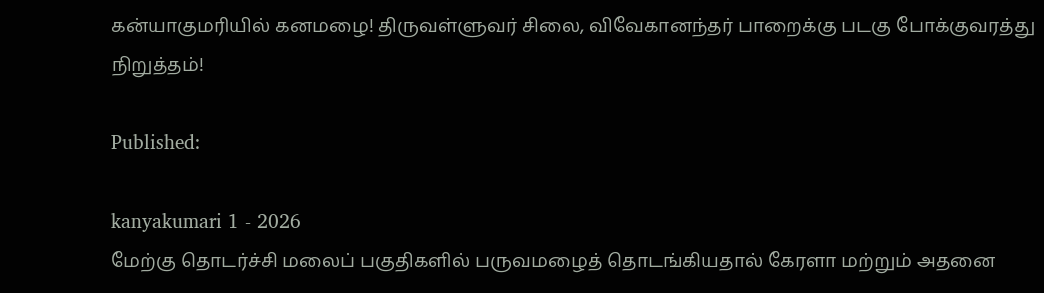கன்யாகுமரியில் கனமழை! திருவள்ளுவர் சிலை, விவேகானந்தர் பாறைக்கு படகு போக்குவரத்து நிறுத்தம்!

Published:

kanyakumari 1 - 2026
மேற்கு தொடர்ச்சி மலைப் பகுதிகளில் பருவமழைத் தொடங்கியதால் கேரளா மற்றும் அதனை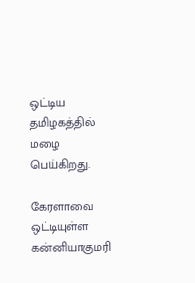ஒட்டிய தமிழகத்தில் மழை பெய்கிறது.

கேரளாவை ஒட்டியுள்ள கன்னியாகுமரி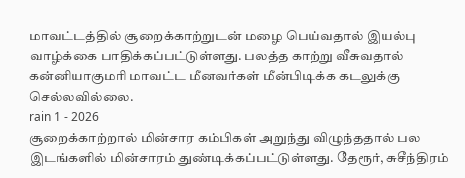மாவட்டத்தில் சூறைக்காற்றுடன் மழை பெய்வதால் இயல்பு வாழ்க்கை பாதிக்கப்பட்டுள்ளது. பலத்த காற்று வீசுவதால் கன்னியாகுமரி மாவட்ட மீனவர்கள் மீன்பிடிக்க கடலுக்கு செல்லவில்லை.
rain 1 - 2026
சூறைக்காற்றால் மின்சார கம்பிகள் அறுந்து விழுந்ததால் பல இடங்களில் மின்சாரம் துண்டிக்கப்பட்டுள்ளது. தேரூர், சுசீந்திரம்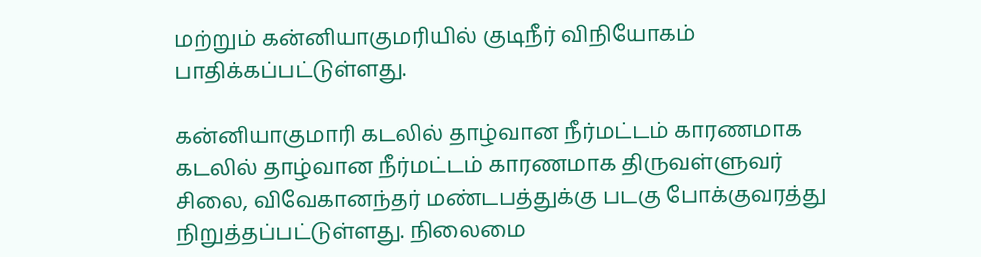மற்றும் கன்னியாகுமரியில் குடிநீர் விநியோகம் பாதிக்கப்பட்டுள்ளது.

கன்னியாகுமாரி கடலில் தாழ்வான நீர்மட்டம் காரணமாக கடலில் தாழ்வான நீர்மட்டம் காரணமாக திருவள்ளுவர் சிலை, விவேகானந்தர் மண்டபத்துக்கு படகு போக்குவரத்து நிறுத்தப்பட்டுள்ளது. நிலைமை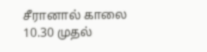சீரானால் காலை 10.30 முதல்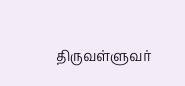திருவள்ளுவர்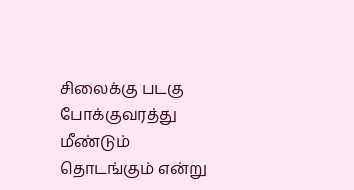சிலைக்கு படகு போக்குவரத்து மீண்டும் தொடங்கும் என்று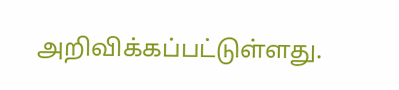அறிவிக்கப்பட்டுள்ளது.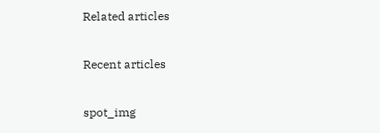Related articles

Recent articles

spot_img